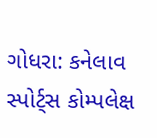ગોધરા: કનેલાવ સ્પોર્ટ્સ કોમ્પલેક્ષ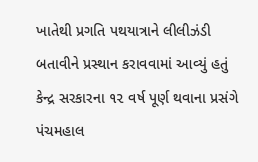ખાતેથી પ્રગતિ પથયાત્રાને લીલીઝંડી બતાવીને પ્રસ્થાન કરાવવામાં આવ્યું હતું
કેન્દ્ર સરકારના ૧૨ વર્ષ પૂર્ણ થવાના પ્રસંગે પંચમહાલ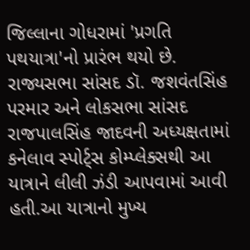જિલ્લાના ગોધરામાં 'પ્રગતિ પથયાત્રા'નો પ્રારંભ થયો છે. રાજ્યસભા સાંસદ ડૉ. જશવંતસિંહ પરમાર અને લોકસભા સાંસદ રાજપાલસિંહ જાદવની અધ્યક્ષતામાં કનેલાવ સ્પોર્ટ્સ કોમ્પ્લેક્સથી આ યાત્રાને લીલી ઝંડી આપવામાં આવી હતી.આ યાત્રાનો મુખ્ય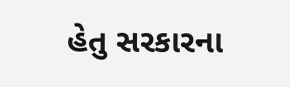હેતુ સરકારના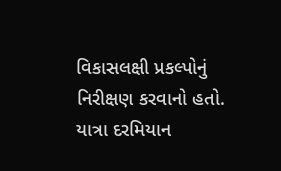વિકાસલક્ષી પ્રકલ્પોનું નિરીક્ષણ કરવાનો હતો. યાત્રા દરમિયાન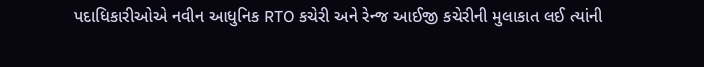પદાધિકારીઓએ નવીન આધુનિક RTO કચેરી અને રેન્જ આઈજી કચેરીની મુલાકાત લઈ ત્યાંની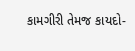કામગીરી તેમજ કાયદો-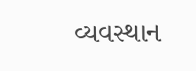વ્યવસ્થાન